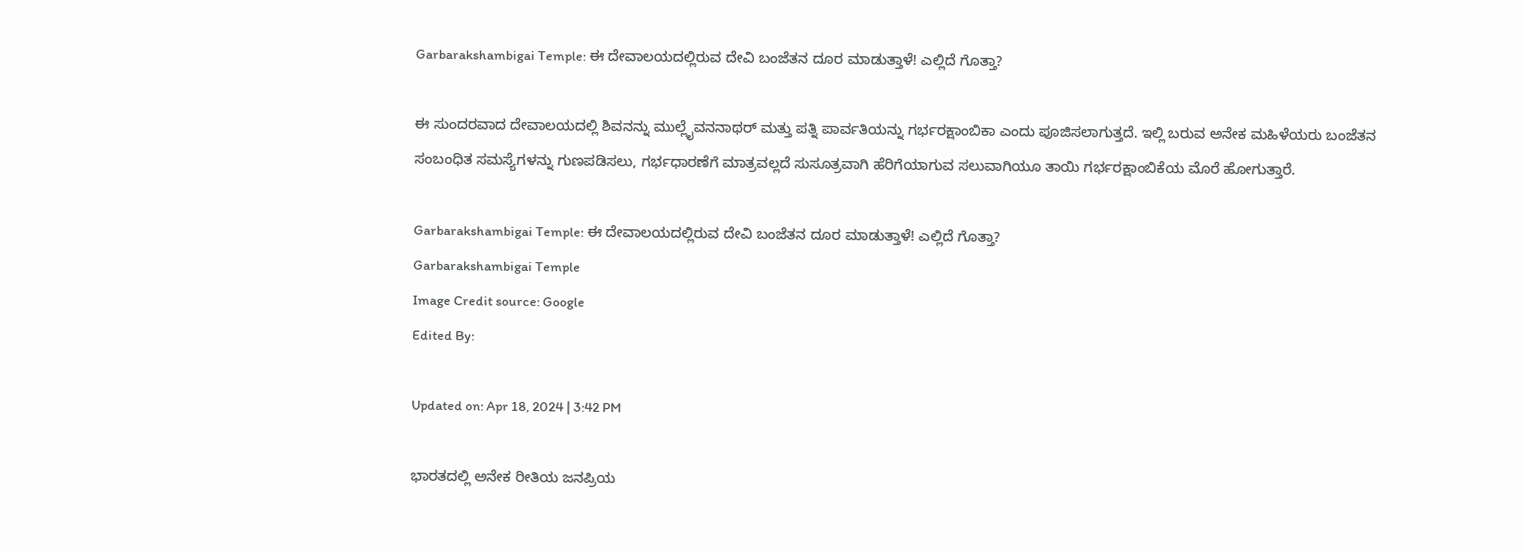Garbarakshambigai Temple: ಈ ದೇವಾಲಯದಲ್ಲಿರುವ ದೇವಿ ಬಂಜೆತನ ದೂರ ಮಾಡುತ್ತಾಳೆ! ಎಲ್ಲಿದೆ ಗೊತ್ತಾ?

ಈ ಸುಂದರವಾದ ದೇವಾಲಯದಲ್ಲಿ ಶಿವನನ್ನು ಮುಲ್ಲೈವನನಾಥರ್ ಮತ್ತು ಪತ್ನಿ ಪಾರ್ವತಿಯನ್ನು ಗರ್ಭರಕ್ಷಾಂಬಿಕಾ ಎಂದು ಪೂಜಿಸಲಾಗುತ್ತದೆ. ಇಲ್ಲಿ ಬರುವ ಅನೇಕ ಮಹಿಳೆಯರು ಬಂಜೆತನ ಸಂಬಂಧಿತ ಸಮಸ್ಯೆಗಳನ್ನು ಗುಣಪಡಿಸಲು, ಗರ್ಭಧಾರಣೆಗೆ ಮಾತ್ರವಲ್ಲದೆ ಸುಸೂತ್ರವಾಗಿ ಹೆರಿಗೆಯಾಗುವ ಸಲುವಾಗಿಯೂ ತಾಯಿ ಗರ್ಭರಕ್ಷಾಂಬಿಕೆಯ ಮೊರೆ ಹೋಗುತ್ತಾರೆ.

Garbarakshambigai Temple: ಈ ದೇವಾಲಯದಲ್ಲಿರುವ ದೇವಿ ಬಂಜೆತನ ದೂರ ಮಾಡುತ್ತಾಳೆ! ಎಲ್ಲಿದೆ ಗೊತ್ತಾ?
Garbarakshambigai Temple
Image Credit source: Google
Edited By:

Updated on: Apr 18, 2024 | 3:42 PM

ಭಾರತದಲ್ಲಿ ಅನೇಕ ರೀತಿಯ ಜನಪ್ರಿಯ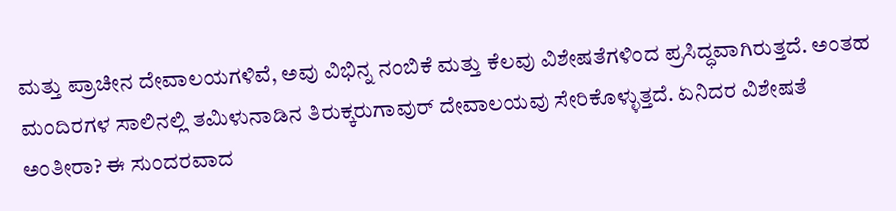ಮತ್ತು ಪ್ರಾಚೀನ ದೇವಾಲಯಗಳಿವೆ, ಅವು ವಿಭಿನ್ನ ನಂಬಿಕೆ ಮತ್ತು ಕೆಲವು ವಿಶೇಷತೆಗಳಿಂದ ಪ್ರಸಿದ್ಧವಾಗಿರುತ್ತದೆ. ಅಂತಹ ಮಂದಿರಗಳ ಸಾಲಿನಲ್ಲಿ ತಮಿಳುನಾಡಿನ ತಿರುಕ್ಕರುಗಾವುರ್ ದೇವಾಲಯವು ಸೇರಿಕೊಳ್ಳುತ್ತದೆ. ಏನಿದರ ವಿಶೇಷತೆ ಅಂತೀರಾ? ಈ ಸುಂದರವಾದ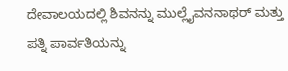ದೇವಾಲಯದಲ್ಲಿ ಶಿವನನ್ನು ಮುಲ್ಲೈವನನಾಥರ್ ಮತ್ತು ಪತ್ನಿ ಪಾರ್ವತಿಯನ್ನು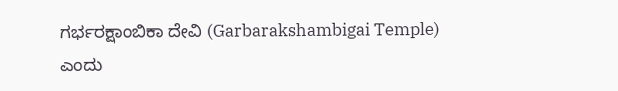ಗರ್ಭರಕ್ಷಾಂಬಿಕಾ ದೇವಿ (Garbarakshambigai Temple) ಎಂದು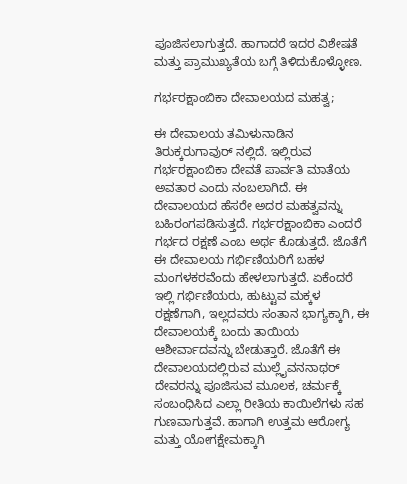ಪೂಜಿಸಲಾಗುತ್ತದೆ. ಹಾಗಾದರೆ ಇದರ ವಿಶೇಷತೆ ಮತ್ತು ಪ್ರಾಮುಖ್ಯತೆಯ ಬಗ್ಗೆ ತಿಳಿದುಕೊಳ್ಳೋಣ.

ಗರ್ಭರಕ್ಷಾಂಬಿಕಾ ದೇವಾಲಯದ ಮಹತ್ವ;

ಈ ದೇವಾಲಯ ತಮಿಳುನಾಡಿನ ತಿರುಕ್ಕರುಗಾವುರ್ ನಲ್ಲಿದೆ. ಇಲ್ಲಿರುವ ಗರ್ಭರಕ್ಷಾಂಬಿಕಾ ದೇವತೆ ಪಾರ್ವತಿ ಮಾತೆಯ ಅವತಾರ ಎಂದು ನಂಬಲಾಗಿದೆ. ಈ ದೇವಾಲಯದ ಹೆಸರೇ ಅದರ ಮಹತ್ವವನ್ನು ಬಹಿರಂಗಪಡಿಸುತ್ತದೆ. ಗರ್ಭರಕ್ಷಾಂಬಿಕಾ ಎಂದರೆ ಗರ್ಭದ ರಕ್ಷಣೆ ಎಂಬ ಅರ್ಥ ಕೊಡುತ್ತದೆ. ಜೊತೆಗೆ ಈ ದೇವಾಲಯ ಗರ್ಭಿಣಿಯರಿಗೆ ಬಹಳ ಮಂಗಳಕರವೆಂದು ಹೇಳಲಾಗುತ್ತದೆ. ಏಕೆಂದರೆ ಇಲ್ಲಿ ಗರ್ಭಿಣಿಯರು, ಹುಟ್ಟುವ ಮಕ್ಕಳ ರಕ್ಷಣೆಗಾಗಿ, ಇಲ್ಲದವರು ಸಂತಾನ ಭಾಗ್ಯಕ್ಕಾಗಿ, ಈ ದೇವಾಲಯಕ್ಕೆ ಬಂದು ತಾಯಿಯ ಆಶೀರ್ವಾದವನ್ನು ಬೇಡುತ್ತಾರೆ. ಜೊತೆಗೆ ಈ ದೇವಾಲಯದಲ್ಲಿರುವ ಮುಲ್ಲೈವನನಾಥರ್ ದೇವರನ್ನು ಪೂಜಿಸುವ ಮೂಲಕ, ಚರ್ಮಕ್ಕೆ ಸಂಬಂಧಿಸಿದ ಎಲ್ಲಾ ರೀತಿಯ ಕಾಯಿಲೆಗಳು ಸಹ ಗುಣವಾಗುತ್ತವೆ. ಹಾಗಾಗಿ ಉತ್ತಮ ಆರೋಗ್ಯ ಮತ್ತು ಯೋಗಕ್ಷೇಮಕ್ಕಾಗಿ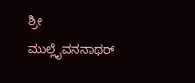ಶ್ರೀ ಮುಲ್ಲೈವನನಾಥರ್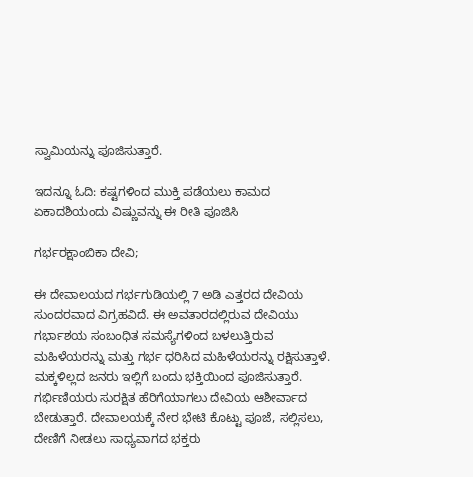ಸ್ವಾಮಿಯನ್ನು ಪೂಜಿಸುತ್ತಾರೆ.

ಇದನ್ನೂ ಓದಿ: ಕಷ್ಟಗಳಿಂದ ಮುಕ್ತಿ ಪಡೆಯಲು ಕಾಮದ ಏಕಾದಶಿಯಂದು ವಿಷ್ಣುವನ್ನು ಈ ರೀತಿ ಪೂಜಿಸಿ

ಗರ್ಭರಕ್ಷಾಂಬಿಕಾ ದೇವಿ;

ಈ ದೇವಾಲಯದ ಗರ್ಭಗುಡಿಯಲ್ಲಿ 7 ಅಡಿ ಎತ್ತರದ ದೇವಿಯ ಸುಂದರವಾದ ವಿಗ್ರಹವಿದೆ. ಈ ಅವತಾರದಲ್ಲಿರುವ ದೇವಿಯು ಗರ್ಭಾಶಯ ಸಂಬಂಧಿತ ಸಮಸ್ಯೆಗಳಿಂದ ಬಳಲುತ್ತಿರುವ ಮಹಿಳೆಯರನ್ನು ಮತ್ತು ಗರ್ಭ ಧರಿಸಿದ ಮಹಿಳೆಯರನ್ನು ರಕ್ಷಿಸುತ್ತಾಳೆ. ಮಕ್ಕಳಿಲ್ಲದ ಜನರು ಇಲ್ಲಿಗೆ ಬಂದು ಭಕ್ತಿಯಿಂದ ಪೂಜಿಸುತ್ತಾರೆ. ಗರ್ಭಿಣಿಯರು ಸುರಕ್ಷಿತ ಹೆರಿಗೆಯಾಗಲು ದೇವಿಯ ಆಶೀರ್ವಾದ ಬೇಡುತ್ತಾರೆ. ದೇವಾಲಯಕ್ಕೆ ನೇರ ಭೇಟಿ ಕೊಟ್ಟು ಪೂಜೆ, ಸಲ್ಲಿಸಲು, ದೇಣಿಗೆ ನೀಡಲು ಸಾಧ್ಯವಾಗದ ಭಕ್ತರು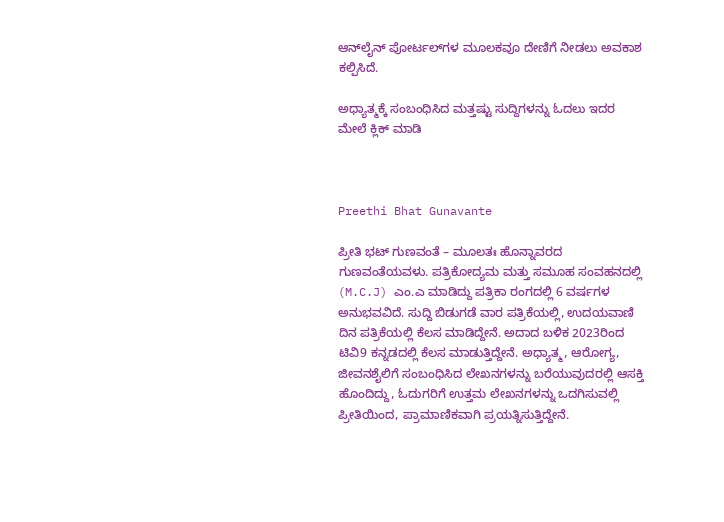ಆನ್‌ಲೈನ್ ಪೋರ್ಟಲ್‌ಗಳ ಮೂಲಕವೂ ದೇಣಿಗೆ ನೀಡಲು ಅವಕಾಶ ಕಲ್ಪಿಸಿದೆ.

ಅಧ್ಯಾತ್ಮಕ್ಕೆ ಸಂಬಂಧಿಸಿದ ಮತ್ತಷ್ಟು ಸುದ್ದಿಗಳನ್ನು ಓದಲು ಇದರ ಮೇಲೆ ಕ್ಲಿಕ್ ಮಾಡಿ



Preethi Bhat Gunavante

ಪ್ರೀತಿ ಭಟ್ ಗುಣವಂತೆ – ಮೂಲತಃ ಹೊನ್ನಾವರದ ಗುಣವಂತೆಯವಳು. ಪತ್ರಿಕೋದ್ಯಮ ಮತ್ತು ಸಮೂಹ ಸಂವಹನದಲ್ಲಿ (M.C.J) ಎಂ.ಎ ಮಾಡಿದ್ದು ಪತ್ರಿಕಾ ರಂಗದಲ್ಲಿ 6 ವರ್ಷಗಳ ಅನುಭವವಿದೆ. ಸುದ್ದಿ ಬಿಡುಗಡೆ ವಾರ ಪತ್ರಿಕೆಯಲ್ಲಿ, ಉದಯವಾಣಿ ದಿನ ಪತ್ರಿಕೆಯಲ್ಲಿ ಕೆಲಸ ಮಾಡಿದ್ದೇನೆ. ಅದಾದ ಬಳಿಕ 2023ರಿಂದ ಟಿವಿ9 ಕನ್ನಡದಲ್ಲಿ ಕೆಲಸ ಮಾಡುತ್ತಿದ್ದೇನೆ. ಅಧ್ಯಾತ್ಮ, ಆರೋಗ್ಯ, ಜೀವನಶೈಲಿಗೆ ಸಂಬಂಧಿಸಿದ ಲೇಖನಗಳನ್ನು ಬರೆಯುವುದರಲ್ಲಿ ಆಸಕ್ತಿ ಹೊಂದಿದ್ದು, ಓದುಗರಿಗೆ ಉತ್ತಮ ಲೇಖನಗಳನ್ನು ಒದಗಿಸುವಲ್ಲಿ ಪ್ರೀತಿಯಿಂದ, ಪ್ರಾಮಾಣಿಕವಾಗಿ ಪ್ರಯತ್ನಿಸುತ್ತಿದ್ದೇನೆ.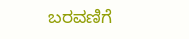ಬರವಣಿಗೆ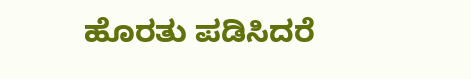ಹೊರತು ಪಡಿಸಿದರೆ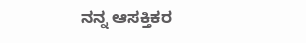ನನ್ನ ಆಸಕ್ತಿಕರ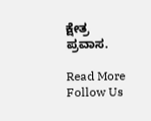ಕ್ಷೇತ್ರ ಪ್ರವಾಸ.

Read More
Follow Us